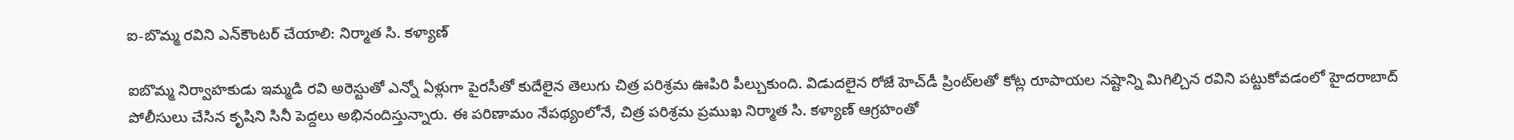ఐ-బొమ్మ రవిని ఎన్‌కౌంటర్ చేయాలి: నిర్మాత సి. కళ్యాణ్

ఐబొమ్మ నిర్వాహకుడు ఇమ్మడి రవి అరెస్టుతో ఎన్నో ఏళ్లుగా పైరసీతో కుదేలైన తెలుగు చిత్ర పరిశ్రమ ఊపిరి పీల్చుకుంది. విడుదలైన రోజే హెచ్‌డీ ప్రింట్‌లతో కోట్ల రూపాయల నష్టాన్ని మిగిల్చిన రవిని పట్టుకోవడంలో హైదరాబాద్ పోలీసులు చేసిన కృషిని సినీ పెద్దలు అభినందిస్తున్నారు. ఈ పరిణామం నేపథ్యంలోనే, చిత్ర పరిశ్రమ ప్రముఖ నిర్మాత సి. కళ్యాణ్ ఆగ్రహంతో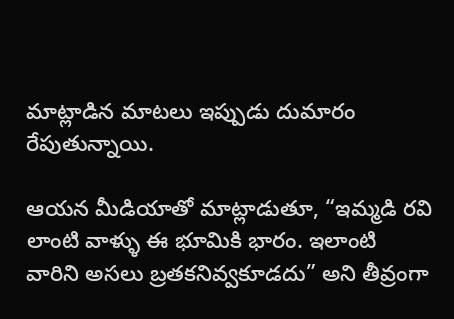మాట్లాడిన మాటలు ఇప్పుడు దుమారం రేపుతున్నాయి.

ఆయన మీడియాతో మాట్లాడుతూ, “ఇమ్మడి రవి లాంటి వాళ్ళు ఈ భూమికి భారం. ఇలాంటి వారిని అసలు బ్రతకనివ్వకూడదు” అని తీవ్రంగా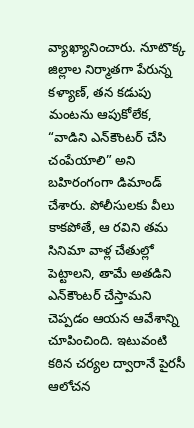వ్యాఖ్యానించారు. నూటొక్క జిల్లాల నిర్మాతగా పేరున్న కళ్యాణ్, తన కడుపు మంటను ఆపుకోలేక, “వాడిని ఎన్‌కౌంటర్ చేసి చంపేయాలి” అని బహిరంగంగా డిమాండ్ చేశారు. పోలీసులకు వీలు కాకపోతే, ఆ రవిని తమ సినిమా వాళ్ల చేతుల్లో పెట్టాలని, తామే అతడిని ఎన్‌కౌంటర్ చేస్తామని చెప్పడం ఆయన ఆవేశాన్ని చూపించింది. ఇటువంటి కఠిన చర్యల ద్వారానే పైరసీ ఆలోచన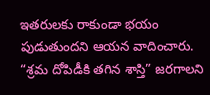ఇతరులకు రాకుండా భయం పుడుతుందని ఆయన వాదించారు. “శ్రమ దోపిడీకి తగిన శాస్తి” జరగాలని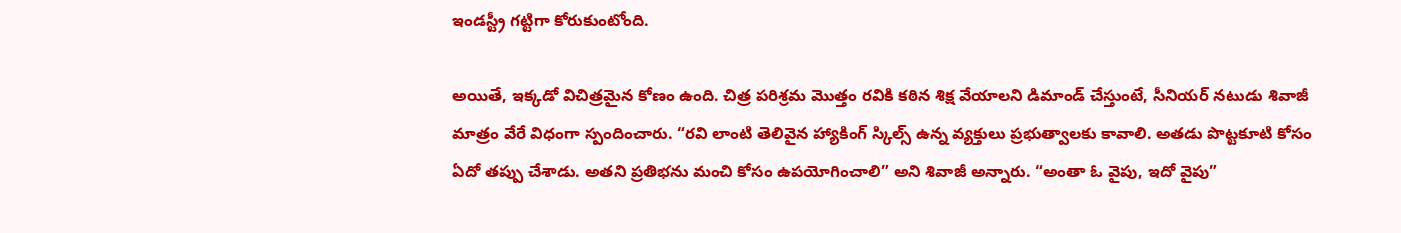ఇండస్ట్రీ గట్టిగా కోరుకుంటోంది.

అయితే, ఇక్కడో విచిత్రమైన కోణం ఉంది. చిత్ర పరిశ్రమ మొత్తం రవికి కఠిన శిక్ష వేయాలని డిమాండ్ చేస్తుంటే, సీనియర్ నటుడు శివాజీ మాత్రం వేరే విధంగా స్పందించారు. “రవి లాంటి తెలివైన హ్యాకింగ్ స్కిల్స్ ఉన్న వ్యక్తులు ప్రభుత్వాలకు కావాలి. అతడు పొట్టకూటి కోసం ఏదో తప్పు చేశాడు. అతని ప్రతిభను మంచి కోసం ఉపయోగించాలి” అని శివాజీ అన్నారు. “అంతా ఓ వైపు, ఇదో వైపు”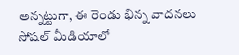అన్నట్టుగా, ఈ రెండు భిన్న వాదనలు సోషల్ మీడియాలో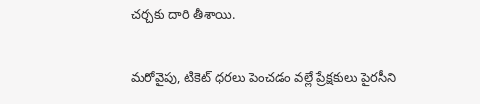చర్చకు దారి తీశాయి.

మరోవైపు, టికెట్ ధరలు పెంచడం వల్లే ప్రేక్షకులు పైరసీని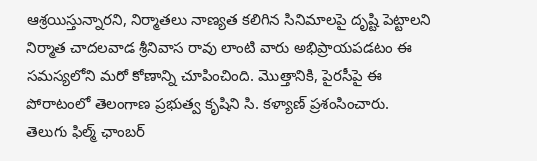ఆశ్రయిస్తున్నారని, నిర్మాతలు నాణ్యత కలిగిన సినిమాలపై దృష్టి పెట్టాలని నిర్మాత చాదలవాడ శ్రీనివాస రావు లాంటి వారు అభిప్రాయపడటం ఈ సమస్యలోని మరో కోణాన్ని చూపించింది. మొత్తానికి, పైరసీపై ఈ పోరాటంలో తెలంగాణ ప్రభుత్వ కృషిని సి. కళ్యాణ్ ప్రశంసించారు. తెలుగు ఫిల్మ్ ఛాంబర్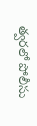త్వరలో పోలీసు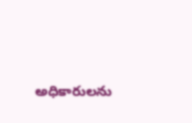అధికారులను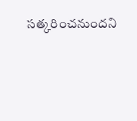సత్కరించనుందని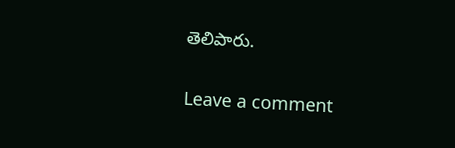తెలిపారు.

Leave a comment